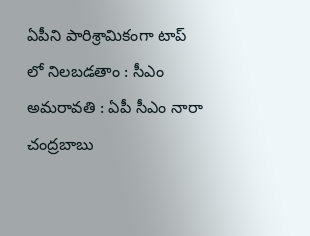ఏపీని పారిశ్రామికంగా టాప్ లో నిలబడతాం : సీఎం
అమరావతి : ఏపీ సీఎం నారా చంద్రబాబు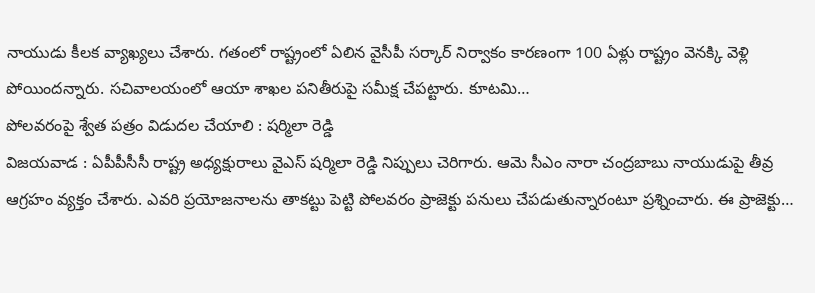నాయుడు కీలక వ్యాఖ్యలు చేశారు. గతంలో రాష్ట్రంలో ఏలిన వైసీపీ సర్కార్ నిర్వాకం కారణంగా 100 ఏళ్లు రాష్ట్రం వెనక్కి వెళ్లి పోయిందన్నారు. సచివాలయంలో ఆయా శాఖల పనితీరుపై సమీక్ష చేపట్టారు. కూటమి…
పోలవరంపై శ్వేత పత్రం విడుదల చేయాలి : షర్మిలా రెడ్డి
విజయవాడ : ఏపీపీసీసీ రాష్ట్ర అధ్యక్షురాలు వైఎస్ షర్మిలా రెడ్డి నిప్పులు చెరిగారు. ఆమె సీఎం నారా చంద్రబాబు నాయుడుపై తీవ్ర ఆగ్రహం వ్యక్తం చేశారు. ఎవరి ప్రయోజనాలను తాకట్టు పెట్టి పోలవరం ప్రాజెక్టు పనులు చేపడుతున్నారంటూ ప్రశ్నించారు. ఈ ప్రాజెక్టు…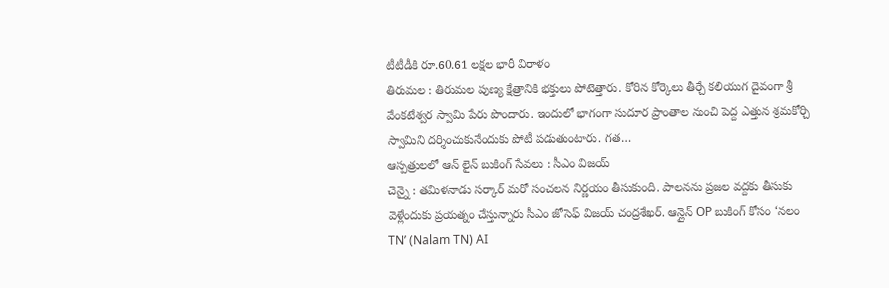టీటీడీకి రూ.60.61 లక్షల భారీ విరాళం
తిరుమల : తిరుమల పుణ్య క్షేత్రానికి భక్తులు పోటెత్తారు. కోరిన కోర్కెలు తీర్చే కలియుగ దైవంగా శ్రీ వేంకటేశ్వర స్వామి పేరు పొందారు. ఇందులో భాగంగా సుదూర ప్రాంతాల నుంచి పెద్ద ఎత్తున శ్రమకోర్చి స్వామిని దర్శించుకునేందుకు పోటీ పడుతుంటారు. గత…
ఆస్పత్రులలో ఆన్ లైన్ బుకింగ్ సేవలు : సీఎం విజయ్
చెన్నై : తమిళనాడు సర్కార్ మరో సంచలన నిర్ణయం తీసుకుంది. పాలనను ప్రజల వద్దకు తీసుకు వెళ్లేందుకు ప్రయత్నం చేస్తున్నారు సీఎం జోసెఫ్ విజయ్ చంద్రశేఖర్. ఆన్లైన్ OP బుకింగ్ కోసం ‘నలం TN’ (Nalam TN) AI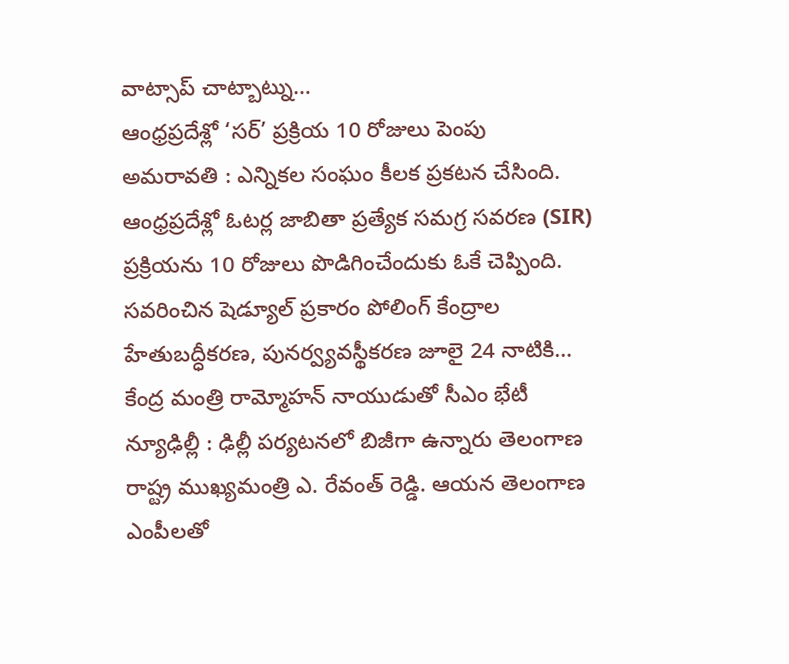వాట్సాప్ చాట్బాట్ను…
ఆంధ్రప్రదేశ్లో ‘సర్’ ప్రక్రియ 10 రోజులు పెంపు
అమరావతి : ఎన్నికల సంఘం కీలక ప్రకటన చేసింది. ఆంధ్రప్రదేశ్లో ఓటర్ల జాబితా ప్రత్యేక సమగ్ర సవరణ (SIR) ప్రక్రియను 10 రోజులు పొడిగించేందుకు ఓకే చెప్పింది. సవరించిన షెడ్యూల్ ప్రకారం పోలింగ్ కేంద్రాల హేతుబద్ధీకరణ, పునర్వ్యవస్థీకరణ జూలై 24 నాటికి…
కేంద్ర మంత్రి రామ్మోహన్ నాయుడుతో సీఎం భేటీ
న్యూఢిల్లీ : ఢిల్లీ పర్యటనలో బిజీగా ఉన్నారు తెలంగాణ రాష్ట్ర ముఖ్యమంత్రి ఎ. రేవంత్ రెడ్డి. ఆయన తెలంగాణ ఎంపీలతో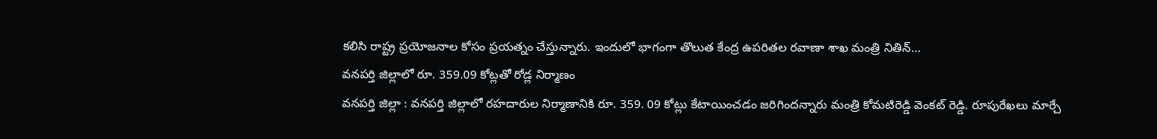కలిసి రాష్ట్ర ప్రయోజనాల కోసం ప్రయత్నం చేస్తున్నారు. ఇందులో భాగంగా తొలుత కేంద్ర ఉపరితల రవాణా శాఖ మంత్రి నితిన్…
వనపర్తి జిల్లాలో రూ. 359.09 కోట్లతో రోడ్ల నిర్మాణం
వనపర్తి జిల్లా : వనపర్తి జిల్లాలో రహదారుల నిర్మాణానికి రూ. 359. 09 కోట్లు కేటాయించడం జరిగిందన్నారు మంత్రి కోమటిరెడ్డి వెంకట్ రెడ్డి. రూపురేఖలు మార్చే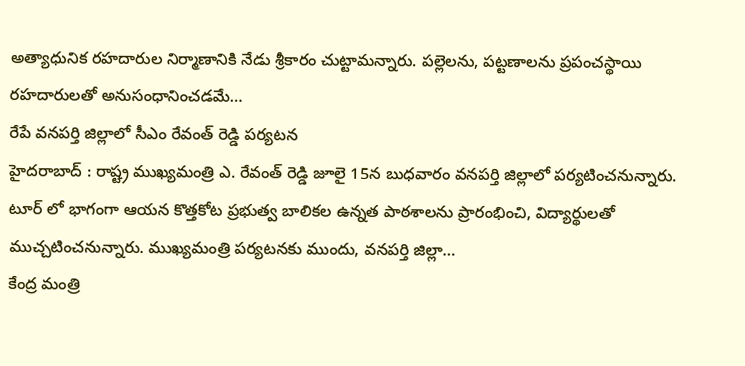అత్యాధునిక రహదారుల నిర్మాణానికి నేడు శ్రీకారం చుట్టామన్నారు. పల్లెలను, పట్టణాలను ప్రపంచస్థాయి రహదారులతో అనుసంధానించడమే…
రేపే వనపర్తి జిల్లాలో సీఎం రేవంత్ రెడ్డి పర్యటన
హైదరాబాద్ : రాష్ట్ర ముఖ్యమంత్రి ఎ. రేవంత్ రెడ్డి జూలై 15న బుధవారం వనపర్తి జిల్లాలో పర్యటించనున్నారు. టూర్ లో భాగంగా ఆయన కొత్తకోట ప్రభుత్వ బాలికల ఉన్నత పాఠశాలను ప్రారంభించి, విద్యార్థులతో ముచ్చటించనున్నారు. ముఖ్యమంత్రి పర్యటనకు ముందు, వనపర్తి జిల్లా…
కేంద్ర మంత్రి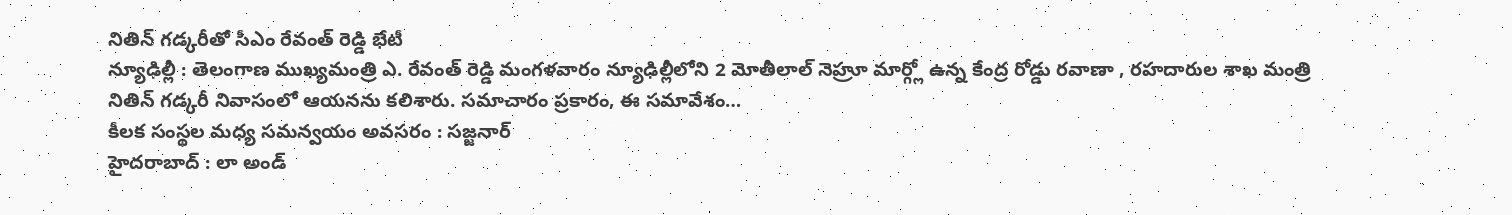నితిన్ గడ్కరీతో సీఎం రేవంత్ రెడ్డి భేటీ
న్యూఢిల్లీ : తెలంగాణ ముఖ్యమంత్రి ఎ. రేవంత్ రెడ్డి మంగళవారం న్యూఢిల్లీలోని 2 మోతీలాల్ నెహ్రూ మార్గ్లో ఉన్న కేంద్ర రోడ్డు రవాణా , రహదారుల శాఖ మంత్రి నితిన్ గడ్కరీ నివాసంలో ఆయనను కలిశారు. సమాచారం ప్రకారం, ఈ సమావేశం…
కీలక సంస్థల మధ్య సమన్వయం అవసరం : సజ్జనార్
హైదరాబాద్ : లా అండ్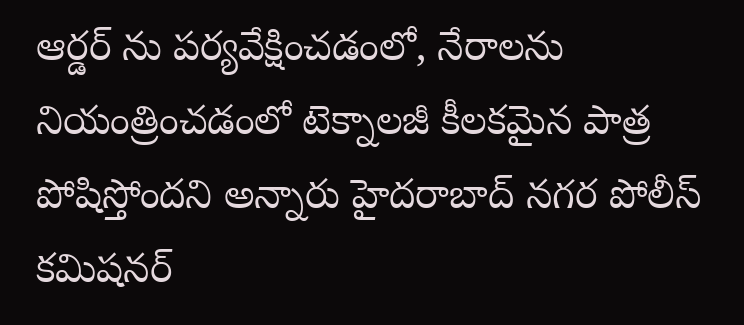ఆర్డర్ ను పర్యవేక్షించడంలో, నేరాలను నియంత్రించడంలో టెక్నాలజీ కీలకమైన పాత్ర పోషిస్తోందని అన్నారు హైదరాబాద్ నగర పోలీస్ కమిషనర్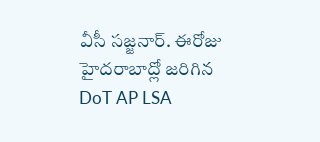వీసీ సజ్జనార్. ఈరోజు హైదరాబాద్లో జరిగిన DoT AP LSA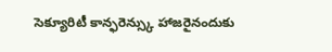సెక్యూరిటీ కాన్ఫరెన్స్కు హాజరైనందుకు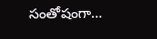సంతోషంగా…